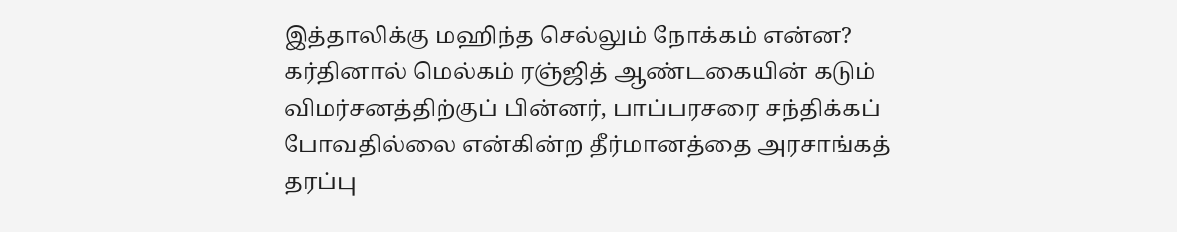இத்தாலிக்கு மஹிந்த செல்லும் நோக்கம் என்ன?
கர்தினால் மெல்கம் ரஞ்ஜித் ஆண்டகையின் கடும் விமர்சனத்திற்குப் பின்னர், பாப்பரசரை சந்திக்கப் போவதில்லை என்கின்ற தீர்மானத்தை அரசாங்கத் தரப்பு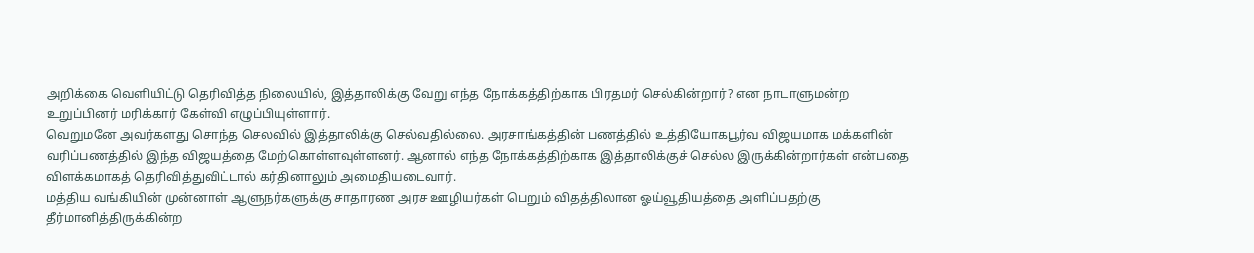அறிக்கை வெளியிட்டு தெரிவித்த நிலையில், இத்தாலிக்கு வேறு எந்த நோக்கத்திற்காக பிரதமர் செல்கின்றார்? என நாடாளுமன்ற உறுப்பினர் மரிக்கார் கேள்வி எழுப்பியுள்ளார்.
வெறுமனே அவர்களது சொந்த செலவில் இத்தாலிக்கு செல்வதில்லை. அரசாங்கத்தின் பணத்தில் உத்தியோகபூர்வ விஜயமாக மக்களின் வரிப்பணத்தில் இந்த விஜயத்தை மேற்கொள்ளவுள்ளனர். ஆனால் எந்த நோக்கத்திற்காக இத்தாலிக்குச் செல்ல இருக்கின்றார்கள் என்பதை விளக்கமாகத் தெரிவித்துவிட்டால் கர்தினாலும் அமைதியடைவார்.
மத்திய வங்கியின் முன்னாள் ஆளுநர்களுக்கு சாதாரண அரச ஊழியர்கள் பெறும் விதத்திலான ஓய்வூதியத்தை அளிப்பதற்கு தீர்மானித்திருக்கின்ற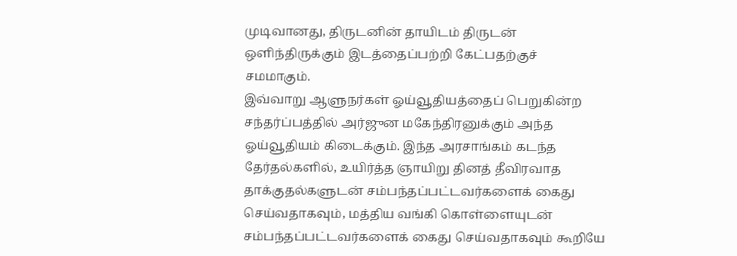முடிவானது, திருடனின் தாயிடம் திருடன் ஒளிந்திருக்கும் இடத்தைப்பற்றி கேட்பதற்குச் சமமாகும்.
இவ்வாறு ஆளுநர்கள் ஓய்வூதியத்தைப் பெறுகின்ற சந்தர்ப்பத்தில் அர்ஜுன மகேந்திரனுக்கும் அந்த ஓய்வூதியம் கிடைக்கும். இந்த அரசாங்கம் கடந்த தேர்தல்களில், உயிர்த்த ஞாயிறு தினத் தீவிரவாத தாக்குதல்களுடன் சம்பந்தப்பட்டவர்களைக் கைது செய்வதாகவும், மத்திய வங்கி கொள்ளையுடன் சம்பந்தப்பட்டவர்களைக் கைது செய்வதாகவும் கூறியே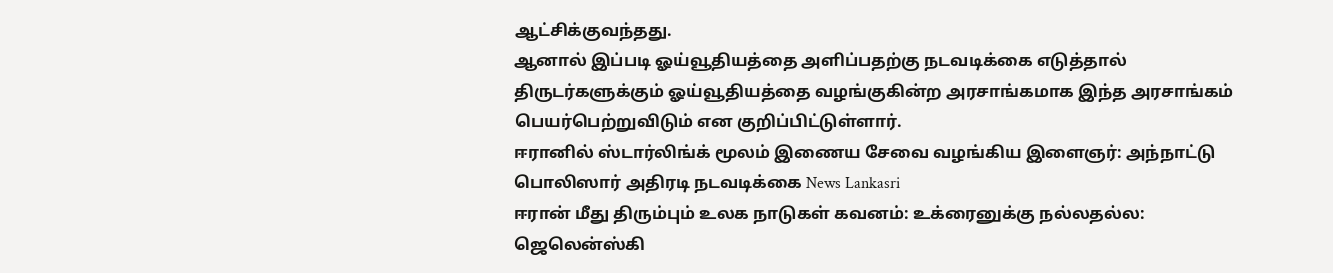ஆட்சிக்குவந்தது.
ஆனால் இப்படி ஓய்வூதியத்தை அளிப்பதற்கு நடவடிக்கை எடுத்தால் திருடர்களுக்கும் ஓய்வூதியத்தை வழங்குகின்ற அரசாங்கமாக இந்த அரசாங்கம் பெயர்பெற்றுவிடும் என குறிப்பிட்டுள்ளார்.
ஈரானில் ஸ்டார்லிங்க் மூலம் இணைய சேவை வழங்கிய இளைஞர்: அந்நாட்டு பொலிஸார் அதிரடி நடவடிக்கை News Lankasri
ஈரான் மீது திரும்பும் உலக நாடுகள் கவனம்: உக்ரைனுக்கு நல்லதல்ல: ஜெலென்ஸ்கி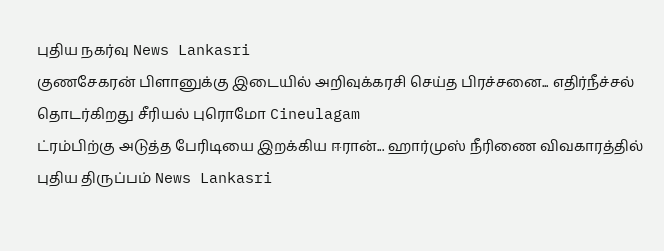புதிய நகர்வு News Lankasri
குணசேகரன் பிளானுக்கு இடையில் அறிவுக்கரசி செய்த பிரச்சனை... எதிர்நீச்சல் தொடர்கிறது சீரியல் புரொமோ Cineulagam
ட்ரம்பிற்கு அடுத்த பேரிடியை இறக்கிய ஈரான்... ஹார்முஸ் நீரிணை விவகாரத்தில் புதிய திருப்பம் News Lankasri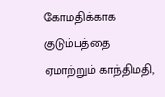கோமதிக்காக குடும்பத்தை ஏமாற்றும் காந்திமதி,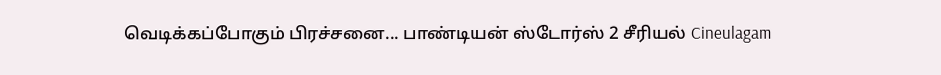வெடிக்கப்போகும் பிரச்சனை... பாண்டியன் ஸ்டோர்ஸ் 2 சீரியல் Cineulagam